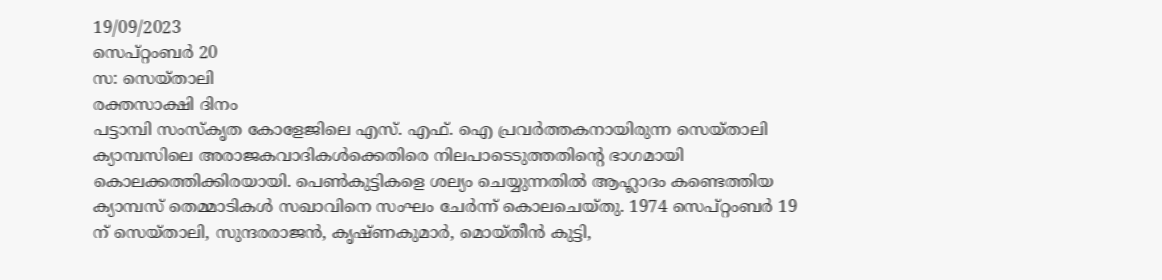19/09/2023
സെപ്റ്റംബർ 20
സ: സെയ്താലി
രക്തസാക്ഷി ദിനം
പട്ടാമ്പി സംസ്കൃത കോളേജിലെ എസ്. എഫ്. ഐ പ്രവർത്തകനായിരുന്ന സെയ്താലി ക്യാമ്പസിലെ അരാജകവാദികൾക്കെതിരെ നിലപാടെടുത്തതിന്റെ ഭാഗമായി കൊലക്കത്തിക്കിരയായി. പെൺകുട്ടികളെ ശല്യം ചെയ്യുന്നതിൽ ആഹ്ലാദം കണ്ടെത്തിയ ക്യാമ്പസ് തെമ്മാടികൾ സഖാവിനെ സംഘം ചേർന്ന് കൊലചെയ്തു. 1974 സെപ്റ്റംബർ 19 ന് സെയ്താലി, സുന്ദരരാജൻ, കൃഷ്ണകുമാർ, മൊയ്തീൻ കുട്ടി,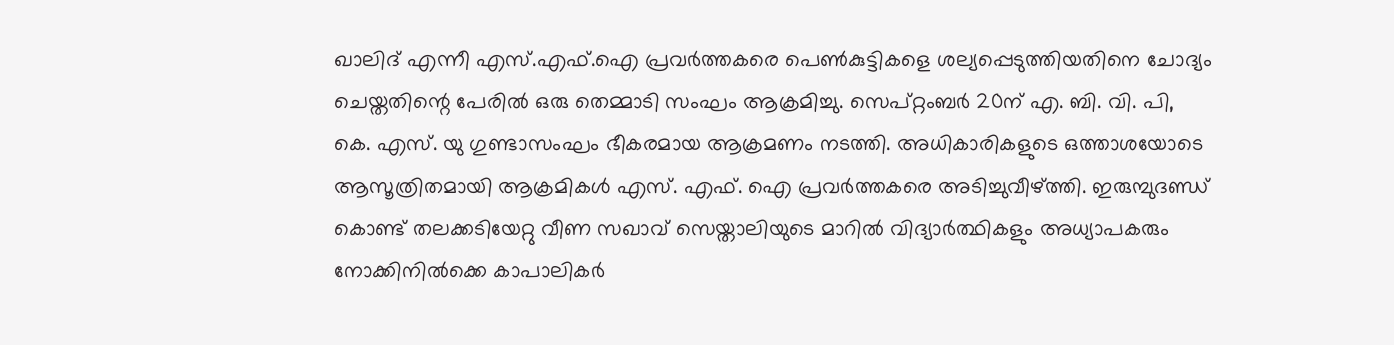ഖാലിദ് എന്നീ എസ്.എഫ്.ഐ പ്രവർത്തകരെ പെൺകുട്ടികളെ ശല്യപ്പെടുത്തിയതിനെ ചോദ്യം ചെയ്തതിന്റെ പേരിൽ ഒരു തെമ്മാടി സംഘം ആക്രമിച്ചു. സെപ്റ്റംബർ 20ന് എ. ബി. വി. പി, കെ. എസ്. യു ഗുണ്ടാസംഘം ഭീകരമായ ആക്രമണം നടത്തി. അധികാരികളുടെ ഒത്താശയോടെ ആസൂത്രിതമായി ആക്രമികൾ എസ്. എഫ്. ഐ പ്രവർത്തകരെ അടിച്ചുവീഴ്ത്തി. ഇരുമ്പുദണ്ഡ് കൊണ്ട് തലക്കടിയേറ്റു വീണ സഖാവ് സെയ്താലിയുടെ മാറിൽ വിദ്യാർത്ഥികളും അധ്യാപകരും നോക്കിനിൽക്കെ കാപാലികർ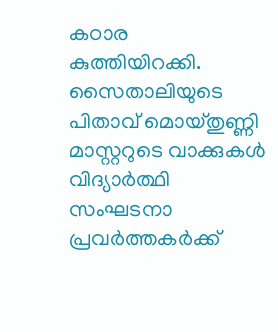കഠാര കുത്തിയിറക്കി. സൈതാലിയുടെ പിതാവ് മൊയ്തുണ്ണി മാസ്റ്ററുടെ വാക്കുകൾ വിദ്യാർത്ഥി സംഘടനാ പ്രവർത്തകർക്ക്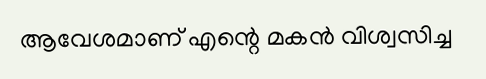ആവേശമാണ് എന്റെ മകൻ വിശ്വസിച്ച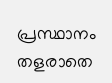പ്രസ്ഥാനം തളരാതെ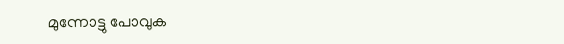മുന്നോട്ടു പോവുക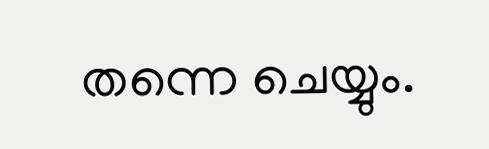തന്നെ ചെയ്യും.